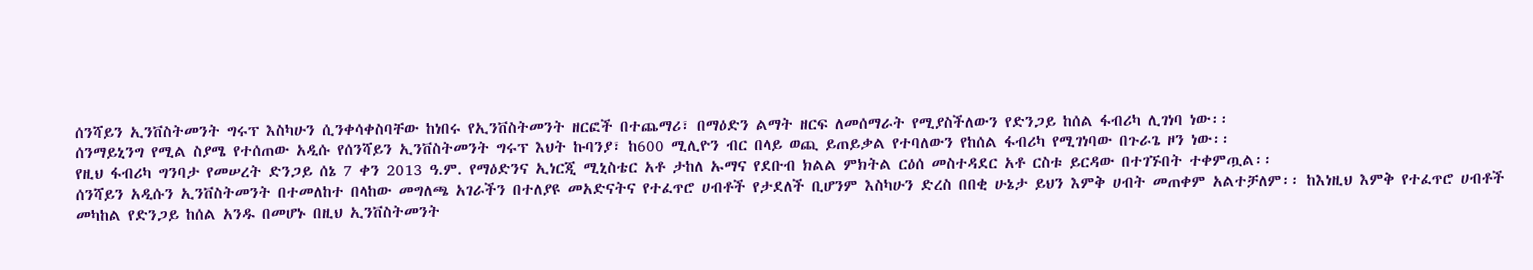ሰንሻይን ኢንቨስትመንት ግሩፕ እስካሁን ሲንቀሳቀስባቸው ከነበሩ የኢንቨስትመንት ዘርፎች በተጨማሪ፣ በማዕድን ልማት ዘርፍ ለመሰማራት የሚያስችለውን የድንጋይ ከሰል ፋብሪካ ሊገነባ ነው፡፡
ሰንማይኒንግ የሚል ስያሜ የተሰጠው አዲሱ የሰንሻይን ኢንቨስትመንት ግሩፕ እህት ኩባንያ፣ ከ600 ሚሊዮን ብር በላይ ወጪ ይጠይቃል የተባለውን የከሰል ፋብሪካ የሚገነባው በጉራጌ ዞን ነው፡፡
የዚህ ፋብሪካ ግንባታ የመሠረት ድንጋይ ሰኔ 7 ቀን 2013 ዓ.ም. የማዕድንና ኢነርጂ ሚኒስቴር አቶ ታከለ ኡማና የደቡብ ክልል ምክትል ርዕሰ መስተዳደር አቶ ርስቱ ይርዳው በተገኙበት ተቀምጧል፡፡
ሰንሻይን አዲሱን ኢንቨስትመንት በተመለከተ በላከው መግለጫ አገራችን በተለያዩ መአድናትና የተፈጥሮ ሀብቶች የታደለች ቢሆንም እስካሁን ድረስ በበቂ ሁኔታ ይህን እምቅ ሀብት መጠቀም አልተቻለም፡፡ ከእነዚህ እምቅ የተፈጥሮ ሀብቶች መካከል የድንጋይ ከሰል አንዱ በመሆኑ በዚህ ኢንቨስትመንት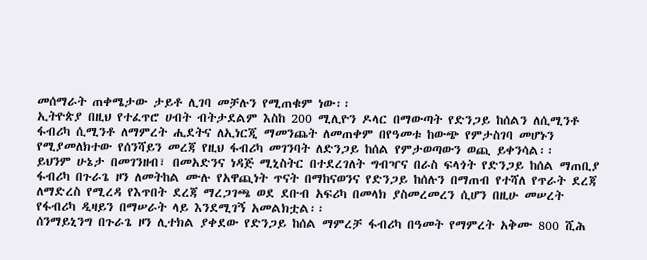መሰማራት ጠቀሜታው ታይቶ ሊገባ መቻሉን የሚጠቁም ነው፡፡
ኢትዮጵያ በዚህ የተፈጥሮ ሀብት ብትታደልም እስከ 200 ሚሊዮን ዶላር በማውጣት የድንጋይ ከሰልን ለሲሚንቶ ፋብሪካ ሲሚንቶ ለማምረት ሒደትና ለኢነርጂ ማመንጨት ለመጠቀም በየዓመቱ ከውጭ የምታስገባ መሆኑን የሚያመለክተው የሰንሻይን መረጃ የዚህ ፋብሪካ መገንባት ለድንጋይ ከሰል የምታወጣውን ወጪ ይቀንሳል፡፡
ይህንም ሁኔታ በመገንዘብ፣ በመአድንና ነዳጅ ሚኒስትር በተደረገለት ግብዣና በራስ ፍላጎት የድንጋይ ከሰል ማጠቢያ ፋብሪካ በጉራጌ ዞን ለመትከል ሙሉ የአዋጪነት ጥናት በማከናወንና የድንጋይ ከሰሉን በማጠብ የተሻለ የጥራት ደረጃ ለማድረስ የሚረዳ የእጥበት ደረጃ ማረጋገጫ ወደ ደቡብ አፍሪካ በመላክ ያስመረመረን ሲሆን በዚሁ መሠረት የፋብሪካ ዲዛይን በማሠራት ላይ እንደሚገኝ አመልክቷል፡፡
ሰንማይኒንግ በጉራጌ ዞን ሊተክል ያቀደው የድንጋይ ከሰል ማምረቻ ፋብሪካ በዓመት የማምረት አቅሙ 800 ሺሕ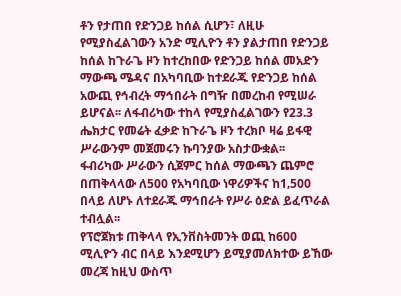ቶን የታጠበ የድንጋይ ከሰል ሲሆን፣ ለዚሁ የሚያስፈልገውን አንድ ሚሊዮን ቶን ያልታጠበ የድንጋይ ከሰል ከጉራጌ ዞን ከተረከበው የድንጋይ ከሰል መአድን ማውጫ ሜዳና በአካባቢው ከተደራጁ የድንጋይ ከሰል አውጪ የኅብረት ማኅበራት በግዥ በመረከብ የሚሠራ ይሆናል፡፡ ለፋብሪካው ተከላ የሚያስፈልገውን የ23.3 ሔክታር የመሬት ፈቃድ ከጉራጌ ዞን ተረክቦ ዛሬ ይፋዊ ሥራውንም መጀመሩን ኩባንያው አስታውቋል፡፡
ፋብሪካው ሥራውን ሲጀምር ከሰል ማውጫን ጨምሮ በጠቅላላው ለ500 የአካባቢው ነዋሪዎችና ከ1‚500 በላይ ለሆኑ ለተደራጁ ማኅበራት የሥራ ዕድል ይፈጥራል ተብሏል፡፡
የፕሮጀክቱ ጠቅላላ የኢንቨስትመንት ወጪ ከ600 ሚሊዮን ብር በላይ እንደሚሆን ይሚያመለክተው ይኸው መረጃ ከዚህ ውስጥ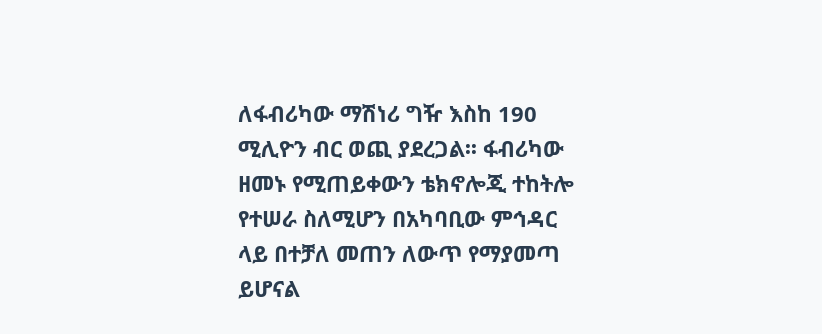ለፋብሪካው ማሽነሪ ግዥ እስከ 190 ሚሊዮን ብር ወጪ ያደረጋል፡፡ ፋብሪካው ዘመኑ የሚጠይቀውን ቴክኖሎጂ ተከትሎ የተሠራ ስለሚሆን በአካባቢው ምኅዳር ላይ በተቻለ መጠን ለውጥ የማያመጣ ይሆናል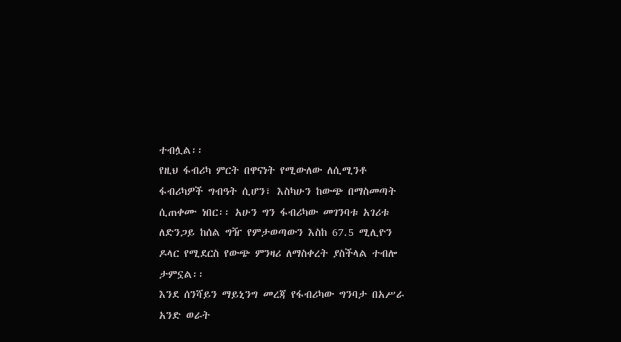ተብሏል፡፡
የዚህ ፋብሪካ ምርት በዋናነት የሚውለው ለሲሚንቶ ፋብሪካዎች ግብዓት ሲሆን፣ እስካሁን ከውጭ በማስመጣት ሲጠቀሙ ነበር፡፡ አሁን ግን ፋብሪካው መገንባቱ አገሪቱ ለድንጋይ ከሰል ግዥ የምታወጣውን እስከ 67.5 ሚሊዮን ዶላር የሚደርስ የውጭ ምንዛሪ ለማስቀረት ያስችላል ተብሎ ታምኗል፡፡
እንደ ሰንሻይን ማይኒንግ መረጃ የፋብሪካው ግንባታ በአሥራ አንድ ወራት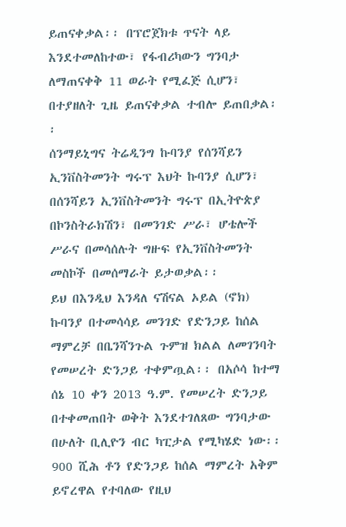ይጠናቀቃል፡፡ በፕሮጀክቱ ጥናት ላይ እንደተመለከተው፣ የፋብሪካውን ግንባታ ለማጠናቀቅ 11 ወራት የሚፈጅ ሲሆን፣ በተያዘለት ጊዜ ይጠናቀቃል ተብሎ ይጠበቃል፡፡
ሰንማይኒግና ትሬዲንግ ኩባንያ የሰንሻይን ኢንቨስትመንት ግሩፕ እህት ኩባንያ ሲሆን፣ በሰንሻይን ኢንቨስትመንት ግሩፕ በኢትዮጵያ በኮንስትራክሽን፣ በመንገድ ሥራ፣ ሆቴሎች ሥራና በመሳሰሉት ግዙፍ የኢንቨስትመንት መስኮች በመሰማራት ይታወቃል፡፡
ይህ በእንዲህ እንዳለ ናሽናል ኦይል (ኖክ) ኩባንያ በተመሳሳይ መንገድ የድንጋይ ከሰል ማምረቻ በቤንሻንጉል ጉምዝ ክልል ለመገንባት የመሠረት ድንጋይ ተቀምጧል፡፡ በአሶሳ ከተማ ሰኔ 10 ቀን 2013 ዓ.ም. የመሠረት ድንጋይ በተቀመጠበት ወቅት እንደተገለጸው ግንባታው በሁለት ቢሊዮን ብር ካፒታል የሚካሄድ ነው፡፡
900 ሺሕ ቶን የድንጋይ ከሰል ማምረት አቅም ይኖረዋል የተባለው የዚህ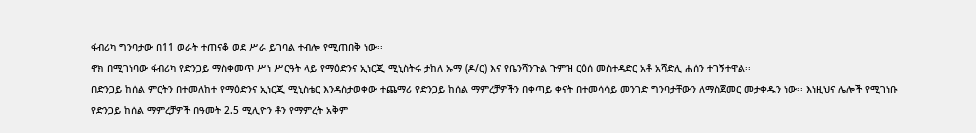ፋብሪካ ግንባታው በ11 ወራት ተጠናቆ ወደ ሥራ ይገባል ተብሎ የሚጠበቅ ነው፡፡
ኖክ በሚገነባው ፋብሪካ የድንጋይ ማስቀመጥ ሥነ ሥርዓት ላይ የማዕድንና ኢነርጂ ሚኒስትሩ ታከለ ኡማ (ዶ/ር) እና የቤንሻንጉል ጉምዝ ርዕሰ መስተዳድር አቶ አሻድሊ ሐሰን ተገኝተዋል፡፡
በድንጋይ ከሰል ምርትን በተመለከተ የማዕድንና ኢነርጂ ሚኒስቴር እንዳስታወቀው ተጨማሪ የድንጋይ ከሰል ማምረቻዎችን በቀጣይ ቀናት በተመሳሳይ መንገድ ግንባታቸውን ለማስጀመር መታቀዱን ነው፡፡ እነዚህና ሌሎች የሚገነቡ የድንጋይ ከሰል ማምረቻዎች በዓመት 2.5 ሚሊዮን ቶን የማምረት አቅም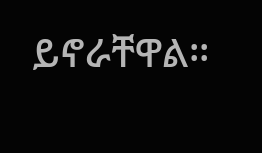ይኖራቸዋል፡፡